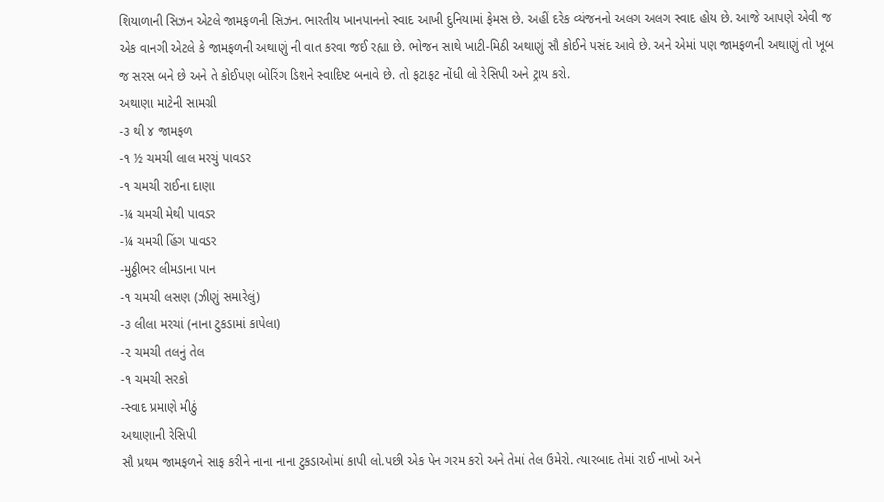શિયાળાની સિઝન એટલે જામફળની સિઝન. ભારતીય ખાનપાનનો સ્વાદ આખી દુનિયામાં ફેમસ છે. અહીં દરેક વ્યંજનનો અલગ અલગ સ્વાદ હોય છે. આજે આપણે એવી જ એક વાનગી એટલે કે જામફળની અથાણું ની વાત કરવા જઈ રહ્યા છે. ભોજન સાથે ખાટી-મિઠી અથાણું સૌ કોઈને પસંદ આવે છે. અને એમાં પણ જામફળની અથાણું તો ખૂબ જ સરસ બને છે અને તે કોઈપણ બોરિંગ ડિશને સ્વાદિષ્ટ બનાવે છે. તો ફટાફટ નોંધી લો રેસિપી અને ટ્રાય કરો.
અથાણા માટેની સામગ્રી
-૩ થી ૪ જામફળ
-૧ ½ ચમચી લાલ મરચું પાવડર
-૧ ચમચી રાઈના દાણા
-¼ ચમચી મેથી પાવડર
-¼ ચમચી હિંગ પાવડર
-મુઠ્ઠીભર લીમડાના પાન
-૧ ચમચી લસણ (ઝીણું સમારેલું)
-૩ લીલા મરચાં (નાના ટુકડામાં કાપેલા)
-૨ ચમચી તલનું તેલ
-૧ ચમચી સરકો
-સ્વાદ પ્રમાણે મીઠું
અથાણાની રેસિપી
સૌ પ્રથમ જામફળને સાફ કરીને નાના નાના ટુકડાઓમાં કાપી લો.પછી એક પેન ગરમ કરો અને તેમાં તેલ ઉમેરો. ત્યારબાદ તેમાં રાઈ નાખો અને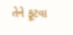તેને ફૂટવા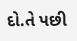દો.તે પછી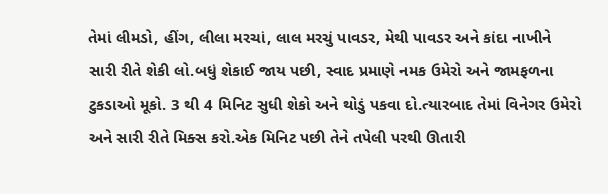તેમાં લીમડો, હીંગ, લીલા મરચાં, લાલ મરચું પાવડર, મેથી પાવડર અને કાંદા નાખીને સારી રીતે શેકી લો.બધું શેકાઈ જાય પછી, સ્વાદ પ્રમાણે નમક ઉમેરો અને જામફળના ટુકડાઓ મૂકો. 3 થી 4 મિનિટ સુધી શેકો અને થોડું પકવા દો.ત્યારબાદ તેમાં વિનેગર ઉમેરો અને સારી રીતે મિક્સ કરો.એક મિનિટ પછી તેને તપેલી પરથી ઊતારી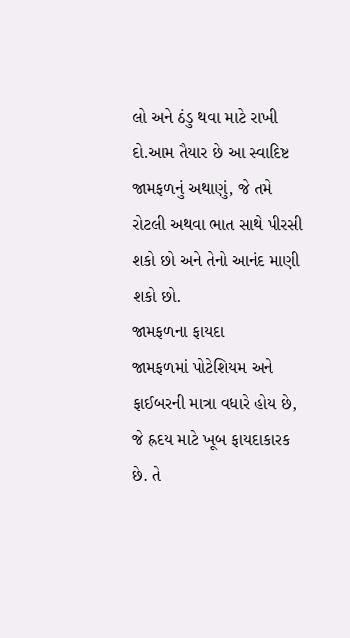લો અને ઠંડુ થવા માટે રાખી દો.આમ તૈયાર છે આ સ્વાદિષ્ટ જામફળનું અથાણું, જે તમે રોટલી અથવા ભાત સાથે પીરસી શકો છો અને તેનો આનંદ માણી શકો છો.
જામફળના ફાયદા
જામફળમાં પોટેશિયમ અને ફાઈબરની માત્રા વધારે હોય છે, જે હ્રદય માટે ખૂબ ફાયદાકારક છે. તે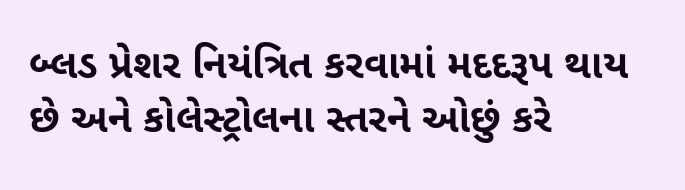બ્લડ પ્રેશર નિયંત્રિત કરવામાં મદદરૂપ થાય છે અને કોલેસ્ટ્રોલના સ્તરને ઓછું કરે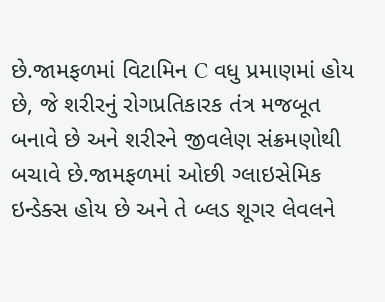છે.જામફળમાં વિટામિન C વધુ પ્રમાણમાં હોય છે, જે શરીરનું રોગપ્રતિકારક તંત્ર મજબૂત બનાવે છે અને શરીરને જીવલેણ સંક્રમણોથી બચાવે છે.જામફળમાં ઓછી ગ્લાઇસેમિક ઇન્ડેક્સ હોય છે અને તે બ્લડ શૂગર લેવલને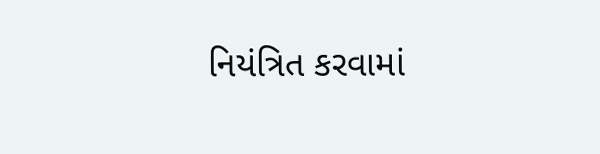નિયંત્રિત કરવામાં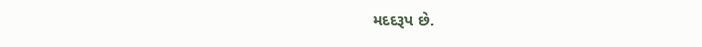મદદરૂપ છે.